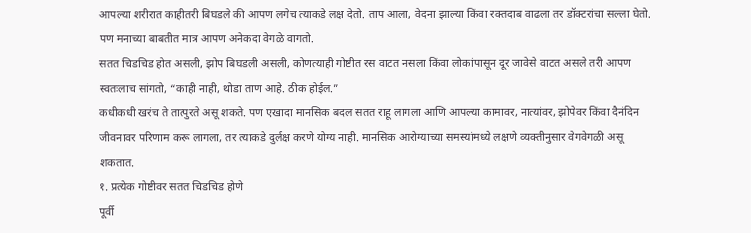आपल्या शरीरात काहीतरी बिघडले की आपण लगेच त्याकडे लक्ष देतो. ताप आला, वेदना झाल्या किंवा रक्तदाब वाढला तर डॉक्टरांचा सल्ला घेतो. पण मनाच्या बाबतीत मात्र आपण अनेकदा वेगळे वागतो.
सतत चिडचिड होत असली, झोप बिघडली असली, कोणत्याही गोष्टीत रस वाटत नसला किंवा लोकांपासून दूर जावेसे वाटत असले तरी आपण स्वतःलाच सांगतो, “काही नाही, थोडा ताण आहे. ठीक होईल.”
कधीकधी खरंच ते तात्पुरते असू शकते. पण एखादा मानसिक बदल सतत राहू लागला आणि आपल्या कामावर, नात्यांवर, झोपेवर किंवा दैनंदिन जीवनावर परिणाम करू लागला, तर त्याकडे दुर्लक्ष करणे योग्य नाही. मानसिक आरोग्याच्या समस्यांमध्ये लक्षणे व्यक्तीनुसार वेगवेगळी असू शकतात.
१. प्रत्येक गोष्टीवर सतत चिडचिड होणे
पूर्वी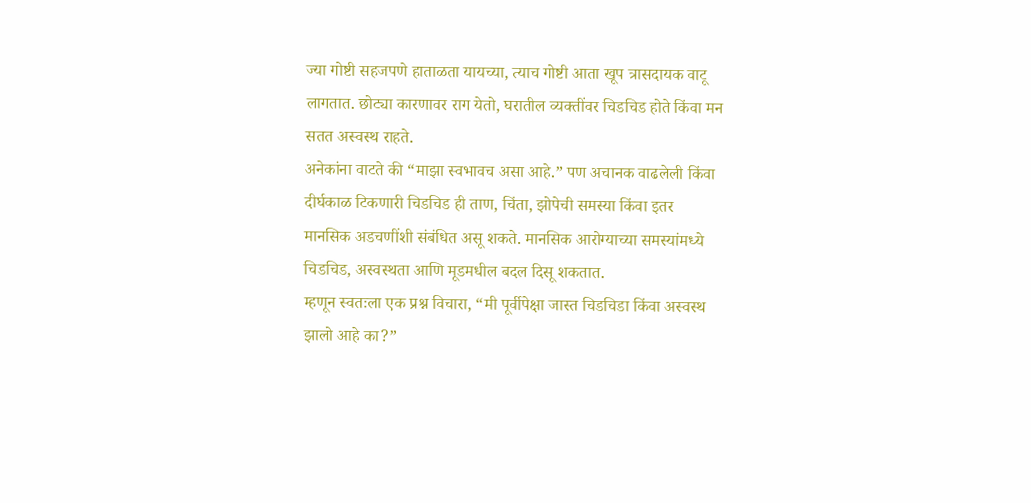ज्या गोष्टी सहजपणे हाताळता यायच्या, त्याच गोष्टी आता खूप त्रासदायक वाटू लागतात. छोट्या कारणावर राग येतो, घरातील व्यक्तींवर चिडचिड होते किंवा मन सतत अस्वस्थ राहते.
अनेकांना वाटते की “माझा स्वभावच असा आहे.” पण अचानक वाढलेली किंवा दीर्घकाळ टिकणारी चिडचिड ही ताण, चिंता, झोपेची समस्या किंवा इतर मानसिक अडचणींशी संबंधित असू शकते. मानसिक आरोग्याच्या समस्यांमध्ये चिडचिड, अस्वस्थता आणि मूडमधील बदल दिसू शकतात.
म्हणून स्वतःला एक प्रश्न विचारा, “मी पूर्वीपेक्षा जास्त चिडचिडा किंवा अस्वस्थ झालो आहे का?”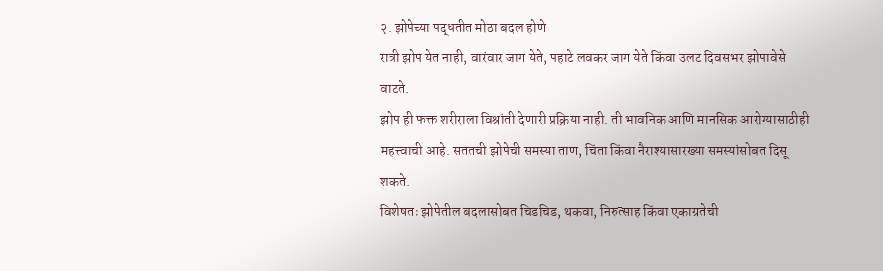२. झोपेच्या पद्धतीत मोठा बदल होणे
रात्री झोप येत नाही, वारंवार जाग येते, पहाटे लवकर जाग येते किंवा उलट दिवसभर झोपावेसे वाटते.
झोप ही फक्त शरीराला विश्रांती देणारी प्रक्रिया नाही. ती भावनिक आणि मानसिक आरोग्यासाठीही महत्त्वाची आहे. सततची झोपेची समस्या ताण, चिंता किंवा नैराश्यासारख्या समस्यांसोबत दिसू शकते.
विशेषतः झोपेतील बदलासोबत चिडचिड, थकवा, निरुत्साह किंवा एकाग्रतेची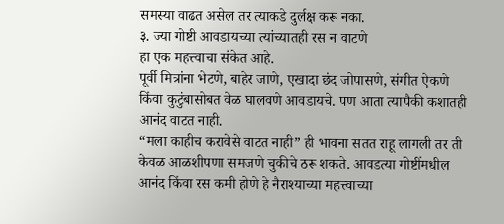समस्या वाढत असेल तर त्याकडे दुर्लक्ष करू नका.
३. ज्या गोष्टी आवडायच्या त्यांच्यातही रस न वाटणे
हा एक महत्त्वाचा संकेत आहे.
पूर्वी मित्रांना भेटणे, बाहेर जाणे, एखादा छंद जोपासणे, संगीत ऐकणे किंवा कुटुंबासोबत वेळ घालवणे आवडायचे. पण आता त्यापैकी कशातही आनंद वाटत नाही.
“मला काहीच करावेसे वाटत नाही” ही भावना सतत राहू लागली तर ती केवळ आळशीपणा समजणे चुकीचे ठरू शकते. आवडत्या गोष्टींमधील आनंद किंवा रस कमी होणे हे नैराश्याच्या महत्त्वाच्या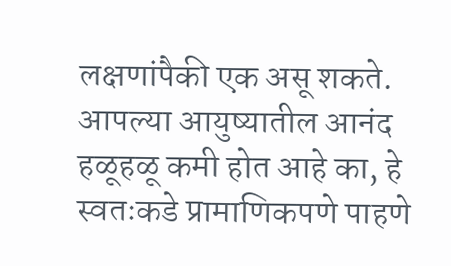लक्षणांपैकी एक असू शकते.
आपल्या आयुष्यातील आनंद हळूहळू कमी होत आहे का, हे स्वतःकडे प्रामाणिकपणे पाहणे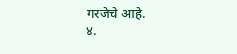गरजेचे आहे.
४.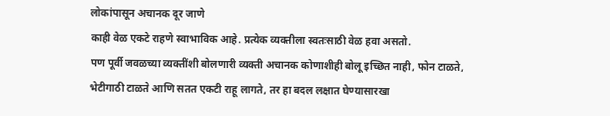लोकांपासून अचानक दूर जाणे
काही वेळ एकटे राहणे स्वाभाविक आहे. प्रत्येक व्यक्तीला स्वतःसाठी वेळ हवा असतो.
पण पूर्वी जवळच्या व्यक्तींशी बोलणारी व्यक्ती अचानक कोणाशीही बोलू इच्छित नाही, फोन टाळते, भेटीगाठी टाळते आणि सतत एकटी राहू लागते, तर हा बदल लक्षात घेण्यासारखा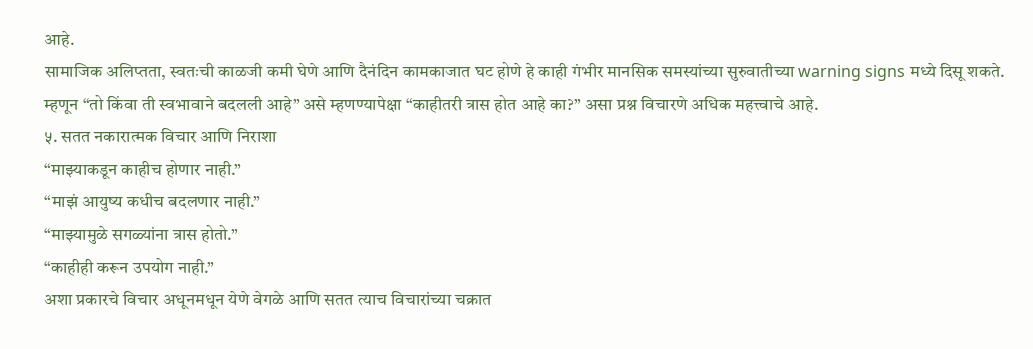आहे.
सामाजिक अलिप्तता, स्वतःची काळजी कमी घेणे आणि दैनंदिन कामकाजात घट होणे हे काही गंभीर मानसिक समस्यांच्या सुरुवातीच्या warning signs मध्ये दिसू शकते.
म्हणून “तो किंवा ती स्वभावाने बदलली आहे” असे म्हणण्यापेक्षा “काहीतरी त्रास होत आहे का?” असा प्रश्न विचारणे अधिक महत्त्वाचे आहे.
५. सतत नकारात्मक विचार आणि निराशा
“माझ्याकडून काहीच होणार नाही.”
“माझं आयुष्य कधीच बदलणार नाही.”
“माझ्यामुळे सगळ्यांना त्रास होतो.”
“काहीही करून उपयोग नाही.”
अशा प्रकारचे विचार अधूनमधून येणे वेगळे आणि सतत त्याच विचारांच्या चक्रात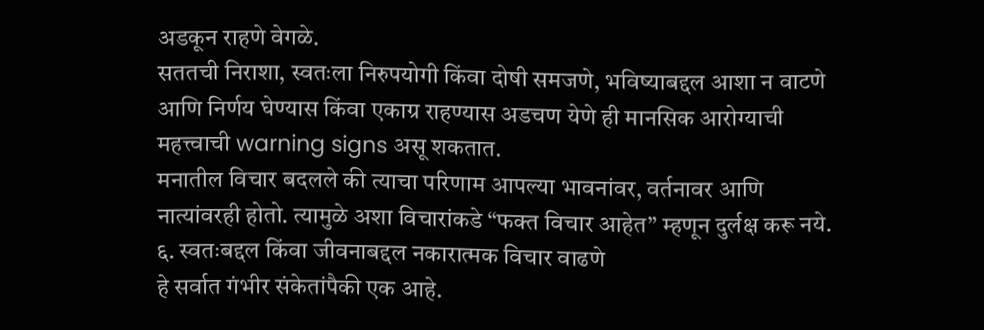अडकून राहणे वेगळे.
सततची निराशा, स्वतःला निरुपयोगी किंवा दोषी समजणे, भविष्याबद्दल आशा न वाटणे आणि निर्णय घेण्यास किंवा एकाग्र राहण्यास अडचण येणे ही मानसिक आरोग्याची महत्त्वाची warning signs असू शकतात.
मनातील विचार बदलले की त्याचा परिणाम आपल्या भावनांवर, वर्तनावर आणि नात्यांवरही होतो. त्यामुळे अशा विचारांकडे “फक्त विचार आहेत” म्हणून दुर्लक्ष करू नये.
६. स्वतःबद्दल किंवा जीवनाबद्दल नकारात्मक विचार वाढणे
हे सर्वात गंभीर संकेतांपैकी एक आहे.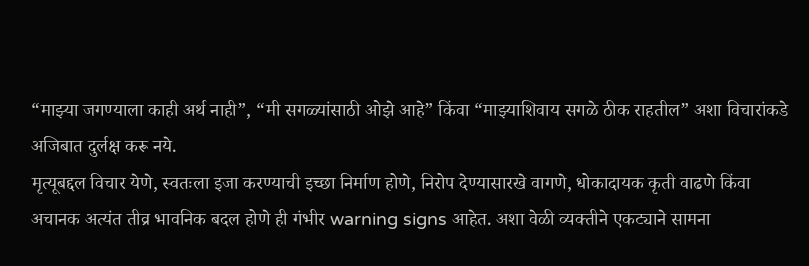“माझ्या जगण्याला काही अर्थ नाही”, “मी सगळ्यांसाठी ओझे आहे” किंवा “माझ्याशिवाय सगळे ठीक राहतील” अशा विचारांकडे अजिबात दुर्लक्ष करू नये.
मृत्यूबद्दल विचार येणे, स्वतःला इजा करण्याची इच्छा निर्माण होणे, निरोप देण्यासारखे वागणे, धोकादायक कृती वाढणे किंवा अचानक अत्यंत तीव्र भावनिक बदल होणे ही गंभीर warning signs आहेत. अशा वेळी व्यक्तीने एकट्याने सामना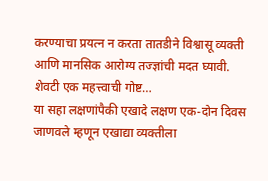करण्याचा प्रयत्न न करता तातडीने विश्वासू व्यक्ती आणि मानसिक आरोग्य तज्ज्ञांची मदत घ्यावी.
शेवटी एक महत्त्वाची गोष्ट…
या सहा लक्षणांपैकी एखादे लक्षण एक-दोन दिवस जाणवले म्हणून एखाद्या व्यक्तीला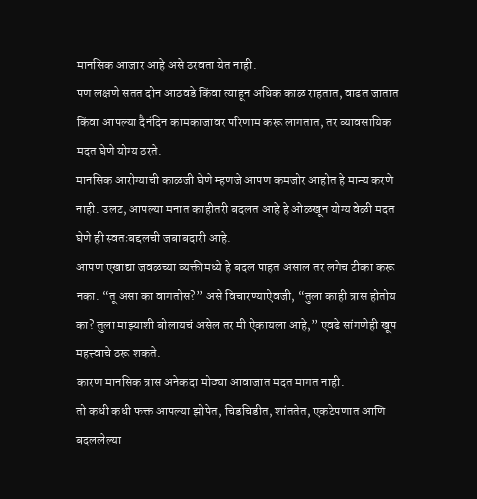मानसिक आजार आहे असे ठरवता येत नाही.
पण लक्षणे सतत दोन आठवडे किंवा त्याहून अधिक काळ राहतात, वाढत जातात किंवा आपल्या दैनंदिन कामकाजावर परिणाम करू लागतात, तर व्यावसायिक मदत घेणे योग्य ठरते.
मानसिक आरोग्याची काळजी घेणे म्हणजे आपण कमजोर आहोत हे मान्य करणे नाही. उलट, आपल्या मनात काहीतरी बदलत आहे हे ओळखून योग्य वेळी मदत घेणे ही स्वतःबद्दलची जबाबदारी आहे.
आपण एखाद्या जवळच्या व्यक्तीमध्ये हे बदल पाहत असाल तर लगेच टीका करू नका. “तू असा का वागतोस?” असे विचारण्याऐवजी, “तुला काही त्रास होतोय का? तुला माझ्याशी बोलायचं असेल तर मी ऐकायला आहे,” एवढे सांगणेही खूप महत्त्वाचे ठरू शकते.
कारण मानसिक त्रास अनेकदा मोठ्या आवाजात मदत मागत नाही.
तो कधी कधी फक्त आपल्या झोपेत, चिडचिडीत, शांततेत, एकटेपणात आणि बदललेल्या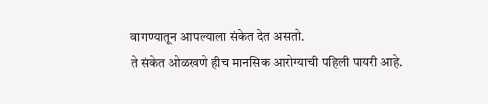वागण्यातून आपल्याला संकेत देत असतो.
ते संकेत ओळखणे हीच मानसिक आरोग्याची पहिली पायरी आहे.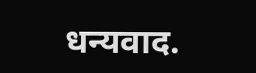धन्यवाद.